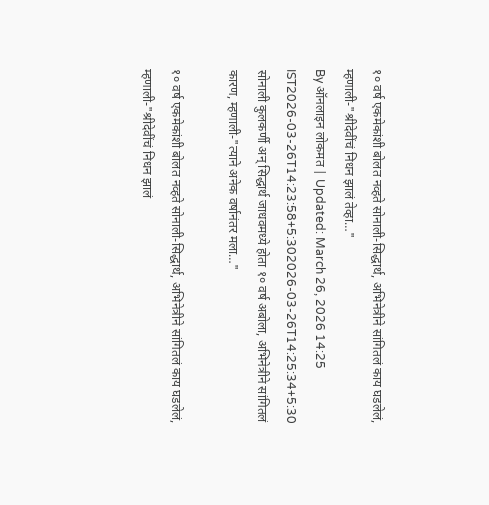१० वर्ष एकमेकांशी बोलत नव्हते सोनाली-सिद्धार्थ, अभिनेत्रीने सांगितलं काय घडलेलं, म्हणाली-"श्रीदेवींचं निधन झालं तेव्हा…"
By ऑनलाइन लोकमत | Updated: March 26, 2026 14:25 IST2026-03-26T14:23:58+5:302026-03-26T14:25:34+5:30
सोनाली कुलकर्णी अन् सिद्धार्थ जाधवमध्ये होता १० वर्ष अबोला, अभिनेत्रीने सांगितलं कारण, म्हणाली-"त्याने अनेक वर्षानंतर मला…"

१० वर्ष एकमेकांशी बोलत नव्हते सोनाली-सिद्धार्थ, अभिनेत्रीने सांगितलं काय घडलेलं, म्हणाली-"श्रीदेवींचं निधन झालं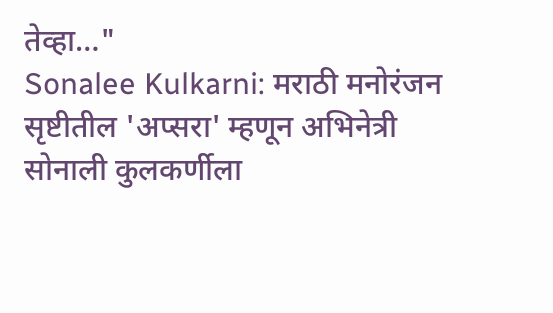तेव्हा…"
Sonalee Kulkarni: मराठी मनोरंजन सृष्टीतील 'अप्सरा' म्हणून अभिनेत्री सोनाली कुलकर्णीला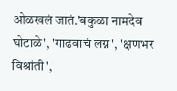ओळखलं जातं.'बकुळा नामदेव घोटाळे', 'गाढवाचं लग्न', 'क्षणभर विश्रांती',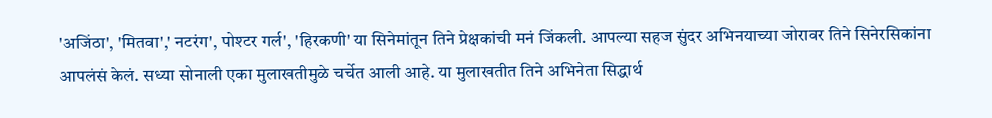'अजिंठा', 'मितवा',' नटरंग', पोश्टर गर्ल', 'हिरकणी' या सिनेमांतून तिने प्रेक्षकांची मनं जिंकली. आपल्या सहज सुंदर अभिनयाच्या जोरावर तिने सिनेरसिकांना आपलंसं केलं. सध्या सोनाली एका मुलाखतीमुळे चर्चेत आली आहे. या मुलाखतीत तिने अभिनेता सिद्धार्थ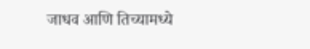जाधव आणि तिच्यामध्ये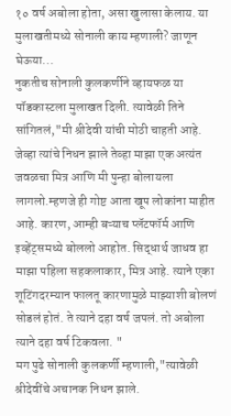१० वर्ष अबोला होता, असा खुलासा केलाय. या मुलाखतीमध्ये सोनाली काय म्हणाली? जाणून घेऊया...
नुकतीच सोनाली कुलकर्णीने व्हायफळ या पॉडकास्टला मुलाखत दिली. त्यावेळी तिने सांगितलं,"मी श्रीदेवी यांची मोठी चाहती आहे. जेव्हा त्यांचे निधन झाले तेव्हा माझा एक अत्यंत जवळचा मित्र आणि मी पुन्हा बोलायला लागलो.म्हणजे ही गोष्ट आता खूप लोकांना माहीत आहे. कारण, आम्ही बऱ्याच प्लॅटफॉर्म आणि इव्हेंट्समध्ये बोललो आहोत. सिद्धार्थ जाधव हा माझा पहिला सहकलाकार, मित्र आहे. त्याने एका शूटिंगदरम्यान फालतू कारणामुळे माझ्याशी बोलणं सोडलं होतं. ते त्याने दहा वर्ष जपलं. तो अबोला त्याने दहा वर्ष टिकवला. "
मग पुढे सोनाली कुलकर्णी म्हणाली,"त्यावेळी श्रीदेवींचे अचानक निधन झाले.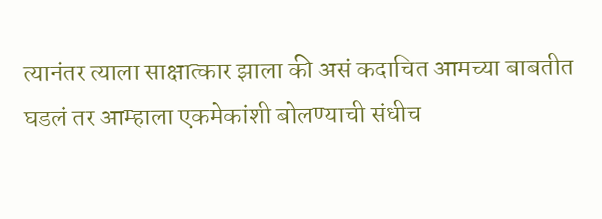त्यानंतर त्याला साक्षात्कार झाला की असं कदाचित आमच्या बाबतीत घडलं तर आम्हाला एकमेकांशी बोलण्याची संधीच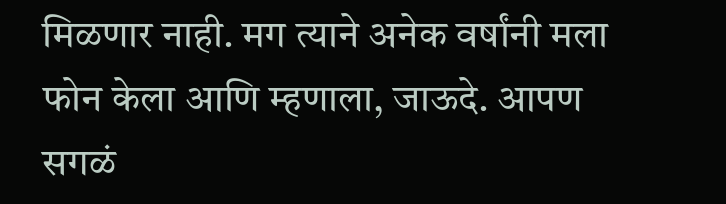मिळणार नाही. मग त्याने अनेक वर्षांनी मला फोन केला आणि म्हणाला, जाऊदे. आपण सगळं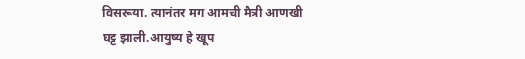विसरूया. त्यानंतर मग आमची मैत्री आणखी घट्ट झाली.आयुष्य हे खूप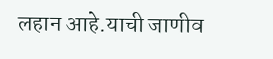लहान आहे.याची जाणीव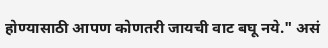होण्यासाठी आपण कोणतरी जायची वाट बघू नये." असं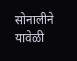सोनालीने यावेळी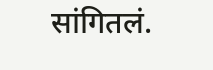सांगितलं.